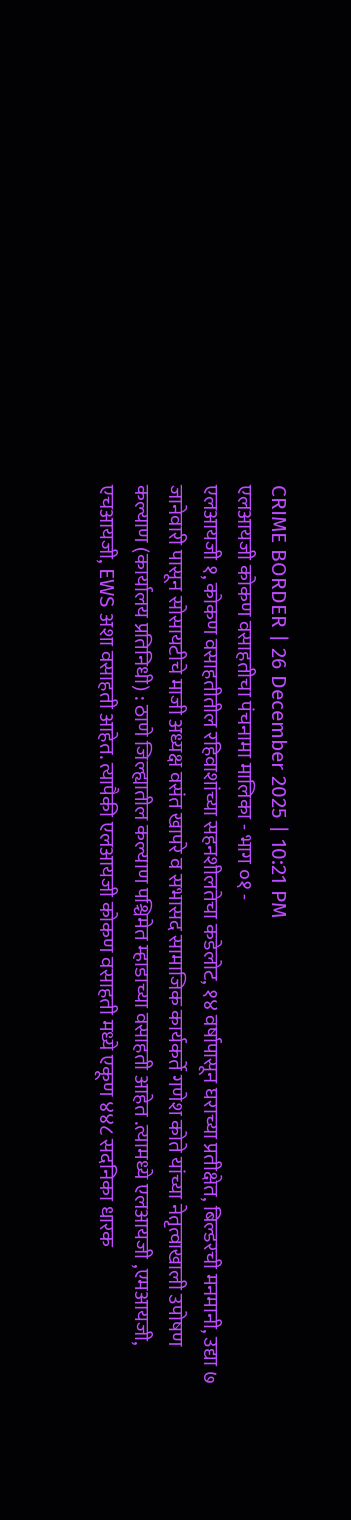CRIME BORDER | 26 December 2025 | 10:21 PM
एलआयजी कोकण वसाहतीचा पंचनामा मालिका - भाग ०१ -
एलआयजी १, कोकण वसाहतीतील रहिवाशांच्या सहनशीलतेचा कडेलोट, १४ वर्षापासून घराच्या प्रतीक्षेत, बिल्डरची मनमानी, उद्या ७ जानेवारी पासून सोसायटीचे माजी अध्यक्ष वसंत खापरे व सभासद सामाजिक कार्यकर्ते गणेश कोते यांच्या नेतृत्वाखाली उपोषण
कल्याण (कार्यालय प्रतिनिधी) : ठाणे जिल्ह्यातील कल्याण पश्चिमेत म्हाडाच्या वसाहती आहेत .त्यामध्ये एलआयजी ,एमआयजी, एचआयजी, EWS अशा वसाहती आहेत. त्यापैकी एलआयजी कोकण वसाहती मध्ये एकूण ४४८ सदनिका धारक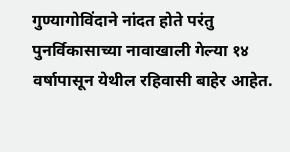गुण्यागोविंदाने नांदत होते परंतु पुनर्विकासाच्या नावाखाली गेल्या १४ वर्षापासून येथील रहिवासी बाहेर आहेत.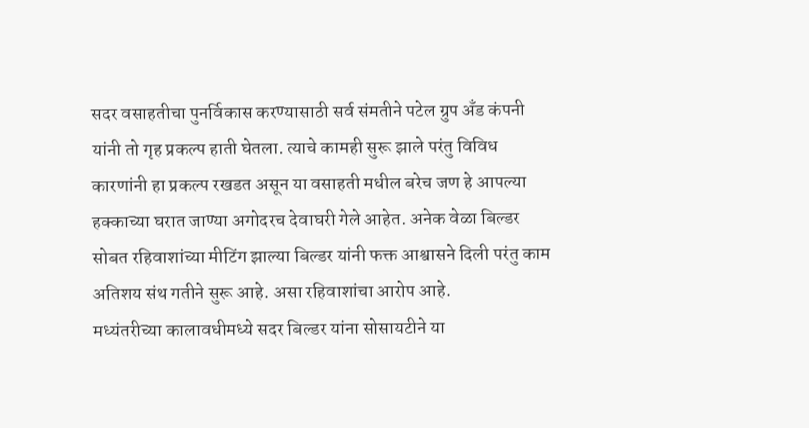सदर वसाहतीचा पुनर्विकास करण्यासाठी सर्व संमतीने पटेल ग्रुप अँड कंपनी यांनी तो गृह प्रकल्प हाती घेतला. त्याचे कामही सुरू झाले परंतु विविध कारणांनी हा प्रकल्प रखडत असून या वसाहती मधील बरेच जण हे आपल्या हक्काच्या घरात जाण्या अगोदरच देवाघरी गेले आहेत. अनेक वेळा बिल्डर सोबत रहिवाशांच्या मीटिंग झाल्या बिल्डर यांनी फक्त आश्वासने दिली परंतु काम अतिशय संथ गतीने सुरू आहे. असा रहिवाशांचा आरोप आहे.
मध्यंतरीच्या कालावधीमध्ये सदर बिल्डर यांना सोसायटीने या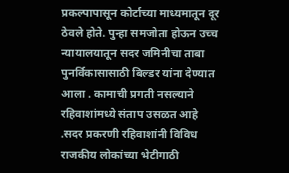प्रकल्पापासून कोर्टाच्या माध्यमातून दूर ठेवले होते. पुन्हा समजोता होऊन उच्च न्यायालयातून सदर जमिनीचा ताबा पुनर्विकासासाठी बिल्डर यांना देण्यात आला . कामाची प्रगती नसल्याने रहिवाशांमध्ये संताप उसळत आहे .सदर प्रकरणी रहिवाशांनी विविध राजकीय लोकांच्या भेटीगाठी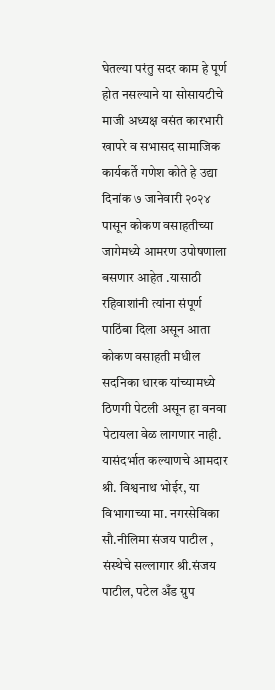घेतल्या परंतु सदर काम हे पूर्ण होत नसल्याने या सोसायटीचे माजी अध्यक्ष वसंत कारभारी खापरे व सभासद सामाजिक कार्यकर्ते गणेश कोते हे उद्या दिनांक ७ जानेवारी २०२४ पासून कोकण वसाहतीच्या जागेमध्ये आमरण उपोषणाला बसणार आहेत .यासाठी रहिवाशांनी त्यांना संपूर्ण पाठिंबा दिला असून आता कोकण वसाहती मधील सदनिका धारक यांच्यामध्ये ठिणगी पेटली असून हा वनवा पेटायला वेळ लागणार नाही.
यासंदर्भात कल्याणचे आमदार श्री. विश्वनाथ भोईर, या विभागाच्या मा. नगरसेविका सौ.नीलिमा संजय पाटील , संस्थेचे सल्लागार श्री.संजय पाटील, पटेल अँड ग्रुप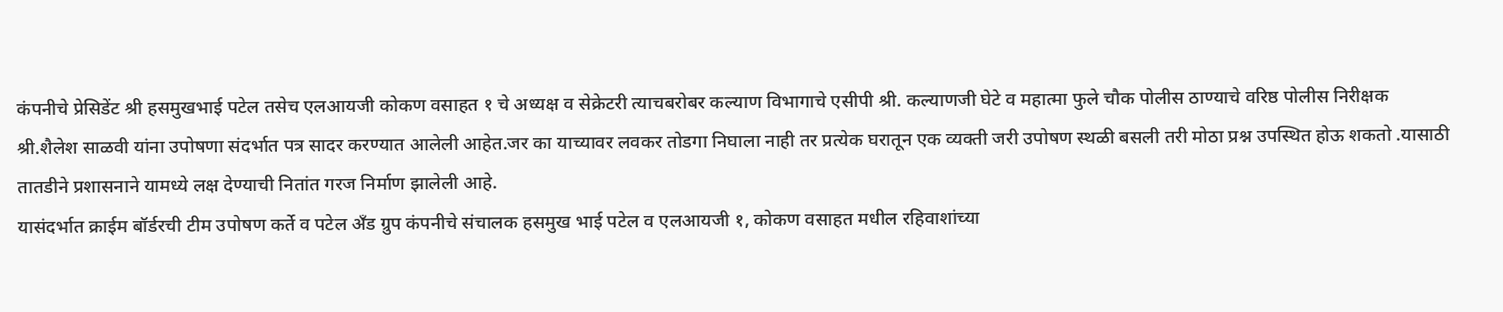कंपनीचे प्रेसिडेंट श्री हसमुखभाई पटेल तसेच एलआयजी कोकण वसाहत १ चे अध्यक्ष व सेक्रेटरी त्याचबरोबर कल्याण विभागाचे एसीपी श्री. कल्याणजी घेटे व महात्मा फुले चौक पोलीस ठाण्याचे वरिष्ठ पोलीस निरीक्षक श्री.शैलेश साळवी यांना उपोषणा संदर्भात पत्र सादर करण्यात आलेली आहेत.जर का याच्यावर लवकर तोडगा निघाला नाही तर प्रत्येक घरातून एक व्यक्ती जरी उपोषण स्थळी बसली तरी मोठा प्रश्न उपस्थित होऊ शकतो .यासाठी तातडीने प्रशासनाने यामध्ये लक्ष देण्याची नितांत गरज निर्माण झालेली आहे.
यासंदर्भात क्राईम बॉर्डरची टीम उपोषण कर्ते व पटेल अँड ग्रुप कंपनीचे संचालक हसमुख भाई पटेल व एलआयजी १, कोकण वसाहत मधील रहिवाशांच्या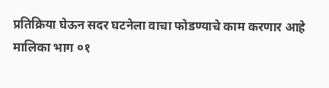प्रतिक्रिया घेऊन सदर घटनेला वाचा फोडण्याचे काम करणार आहे
मालिका भाग ०१